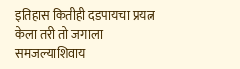इतिहास कितीही दडपायचा प्रयत्न केला तरी तो जगाला समजल्याशिवाय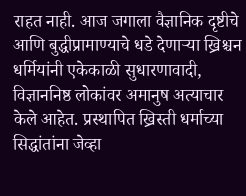राहत नाही. आज जगाला वैज्ञानिक दृष्टीचे आणि बुद्धीप्रामाण्याचे धडे देणाऱ्या ख्रिश्चन धर्मियांनी एकेकाळी सुधारणावादी, विज्ञाननिष्ठ लोकांवर अमानुष अत्याचार केले आहेत. प्रस्थापित ख्रिस्ती धर्माच्या सिद्धांतांना जेव्हा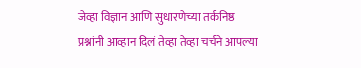जेव्हा विज्ञान आणि सुधारणेच्या तर्कनिष्ठ प्रश्नांनी आव्हान दिलं तेव्हा तेव्हा चर्चने आपल्या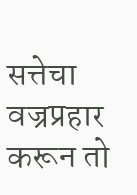सत्तेचा वज्रप्रहार करून तो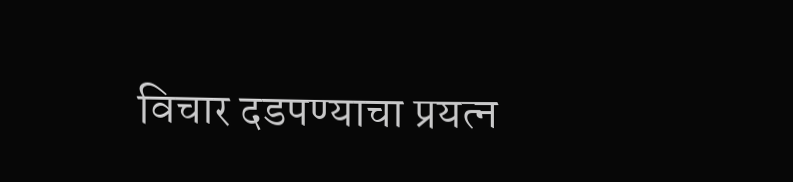विचार दडपण्याचा प्रयत्न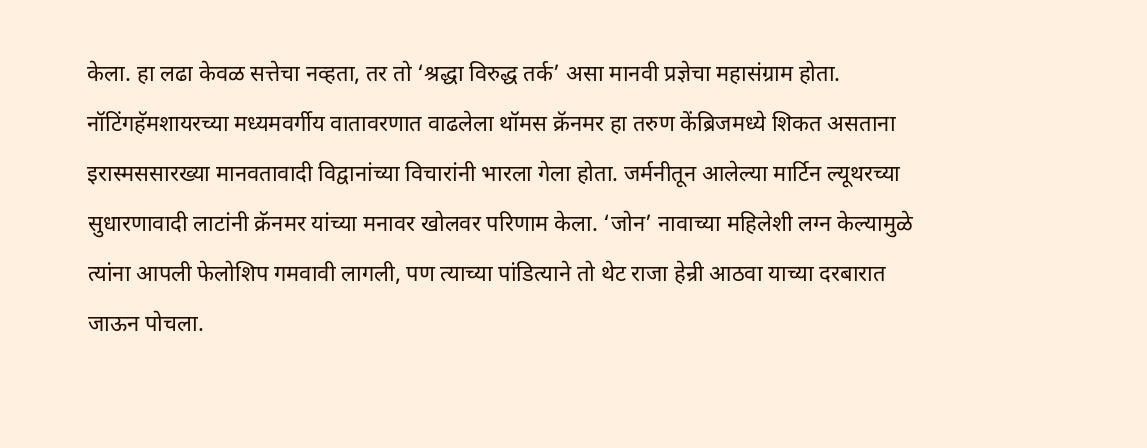केला. हा लढा केवळ सत्तेचा नव्हता, तर तो ‘श्रद्धा विरुद्ध तर्क’ असा मानवी प्रज्ञेचा महासंग्राम होता.
नॉटिंगहॅमशायरच्या मध्यमवर्गीय वातावरणात वाढलेला थॉमस क्रॅनमर हा तरुण केंब्रिजमध्ये शिकत असताना इरास्मससारख्या मानवतावादी विद्वानांच्या विचारांनी भारला गेला होता. जर्मनीतून आलेल्या मार्टिन ल्यूथरच्या सुधारणावादी लाटांनी क्रॅनमर यांच्या मनावर खोलवर परिणाम केला. ‘जोन’ नावाच्या महिलेशी लग्न केल्यामुळे त्यांना आपली फेलोशिप गमवावी लागली, पण त्याच्या पांडित्याने तो थेट राजा हेन्री आठवा याच्या दरबारात जाऊन पोचला.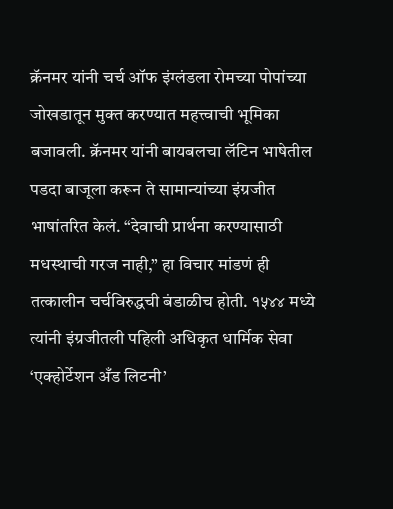क्रॅनमर यांनी चर्च ऑफ इंग्लंडला रोमच्या पोपांच्या जोखडातून मुक्त करण्यात महत्त्वाची भूमिका बजावली. क्रॅनमर यांनी बायबलचा लॅटिन भाषेतील पडदा बाजूला करून ते सामान्यांच्या इंग्रजीत भाषांतरित केलं. “देवाची प्रार्थना करण्यासाठी मधस्थाची गरज नाही,” हा विचार मांडणं ही तत्कालीन चर्चविरुद्धची बंडाळीच होती. १५४४ मध्ये त्यांनी इंग्रजीतली पहिली अधिकृत धार्मिक सेवा ‘एक्होर्टेशन अँड लिटनी’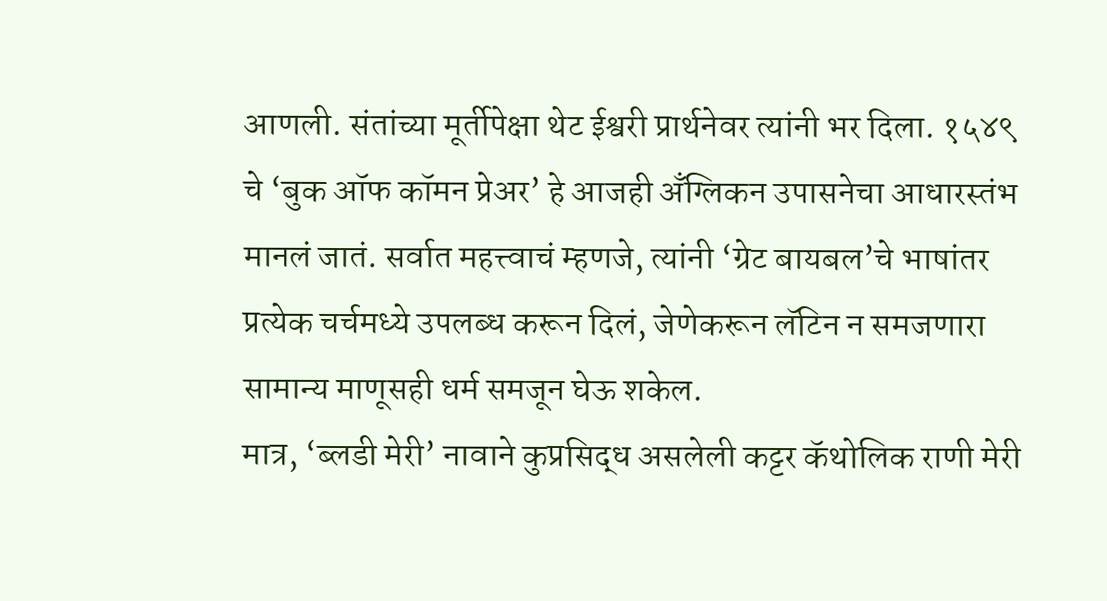आणली. संतांच्या मूर्तीपेक्षा थेट ईश्वरी प्रार्थनेवर त्यांनी भर दिला. १५४९ चे ‘बुक ऑफ कॉमन प्रेअर’ हे आजही अँग्लिकन उपासनेचा आधारस्तंभ मानलं जातं. सर्वात महत्त्वाचं म्हणजे, त्यांनी ‘ग्रेट बायबल’चे भाषांतर प्रत्येक चर्चमध्ये उपलब्ध करून दिलं, जेणेकरून लॅटिन न समजणारा सामान्य माणूसही धर्म समजून घेऊ शकेल.
मात्र, ‘ब्लडी मेरी’ नावाने कुप्रसिद्ध असलेली कट्टर कॅथोलिक राणी मेरी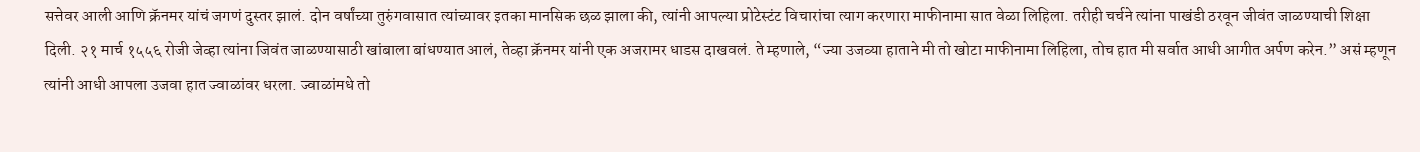सत्तेवर आली आणि क्रॅनमर यांचं जगणं दुस्तर झालं. दोन वर्षांच्या तुरुंगवासात त्यांच्यावर इतका मानसिक छळ झाला की, त्यांनी आपल्या प्रोटेस्टंट विचारांचा त्याग करणारा माफीनामा सात वेळा लिहिला. तरीही चर्चने त्यांना पाखंडी ठरवून जीवंत जाळण्याची शिक्षा दिली. २१ मार्च १५५६ रोजी जेव्हा त्यांना जिवंत जाळण्यासाठी खांबाला बांधण्यात आलं, तेव्हा क्रॅनमर यांनी एक अजरामर धाडस दाखवलं. ते म्हणाले, “ज्या उजव्या हाताने मी तो खोटा माफीनामा लिहिला, तोच हात मी सर्वात आधी आगीत अर्पण करेन.” असं म्हणून त्यांनी आधी आपला उजवा हात ज्वाळांवर धरला. ज्वाळांमधे तो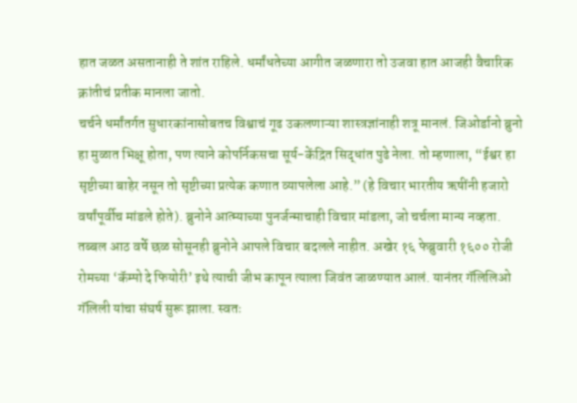हात जळत असतानाही ते शांत राहिले. धर्मांधतेच्या आगीत जळणारा तो उजवा हात आजही वैचारिक क्रांतीचं प्रतीक मानला जातो.
चर्चने धर्मांतर्गत सुधारकांनासोबतच विश्वाचं गूढ उकलणाऱ्या शास्त्रज्ञांनाही शत्रू मानलं. जिओर्डानो ब्रुनो हा मुळात भिक्षू होता, पण त्याने कोपर्निकसचा सूर्य-केंद्रित सिद्धांत पुढे नेला. तो म्हणाला, “ईश्वर हा सृष्टीच्या बाहेर नसून तो सृष्टीच्या प्रत्येक कणात व्यापलेला आहे.” (हे विचार भारतीय ऋषींनी हजारो वर्षांपूर्वीच मांडले होते). ब्रुनोने आत्म्याच्या पुनर्जन्माचाही विचार मांडला, जो चर्चला मान्य नव्हता. तब्बल आठ वर्षे छळ सोसूनही ब्रुनोने आपले विचार बदलले नाहीत. अखेर १६ फेब्रुवारी १६०० रोजी रोमच्या ‘कॅम्पो दे फियोरी’ इथे त्याची जीभ कापून त्याला जिवंत जाळण्यात आलं. यानंतर गॅलिलिओ गॅलिली यांचा संघर्ष सुरू झाला. स्वतः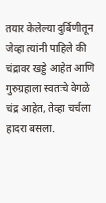तयार केलेल्या दुर्बिणीतून जेव्हा त्यांनी पाहिले की चंद्रावर खड्डे आहेत आणि गुरुग्रहाला स्वतःचे वेगळे चंद्र आहेत, तेव्हा चर्चला हादरा बसला.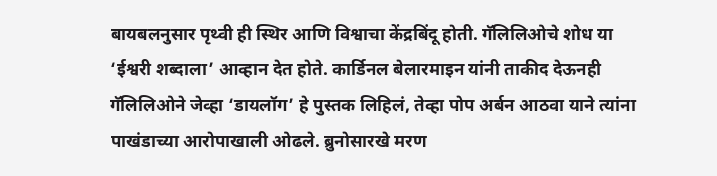बायबलनुसार पृथ्वी ही स्थिर आणि विश्वाचा केंद्रबिंदू होती. गॅलिलिओचे शोध या ‘ईश्वरी शब्दाला’ आव्हान देत होते. कार्डिनल बेलारमाइन यांनी ताकीद देऊनही गॅलिलिओने जेव्हा ‘डायलॉग’ हे पुस्तक लिहिलं, तेव्हा पोप अर्बन आठवा याने त्यांना पाखंडाच्या आरोपाखाली ओढले. ब्रुनोसारखे मरण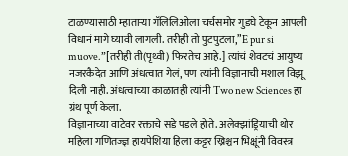टाळण्यासाठी म्हाताऱ्या गॅलिलिओला चर्चसमोर गुडघे टेकून आपली विधानं मागे घ्यावी लागली. तरीही तो पुटपुटला,”E pur si muove.”[तरीही ती(पृथ्वी) फिरतेच आहे.] त्यांचं शेवटचं आयुष्य नजरकैदेत आणि अंधत्वात गेलं, पण त्यांनी विज्ञानाची मशाल विझू दिली नाही. अंधत्वाच्या काळातही त्यांनी Two new Sciences हा ग्रंथ पूर्ण केला.
विज्ञानाच्या वाटेवर रक्ताचे सडे पडले होते. अलेक्झांड्रियाची थोर महिला गणितज्ज्ञ हायपेशिया हिला कट्टर ख्रिश्चन भिक्षूंनी विवस्त्र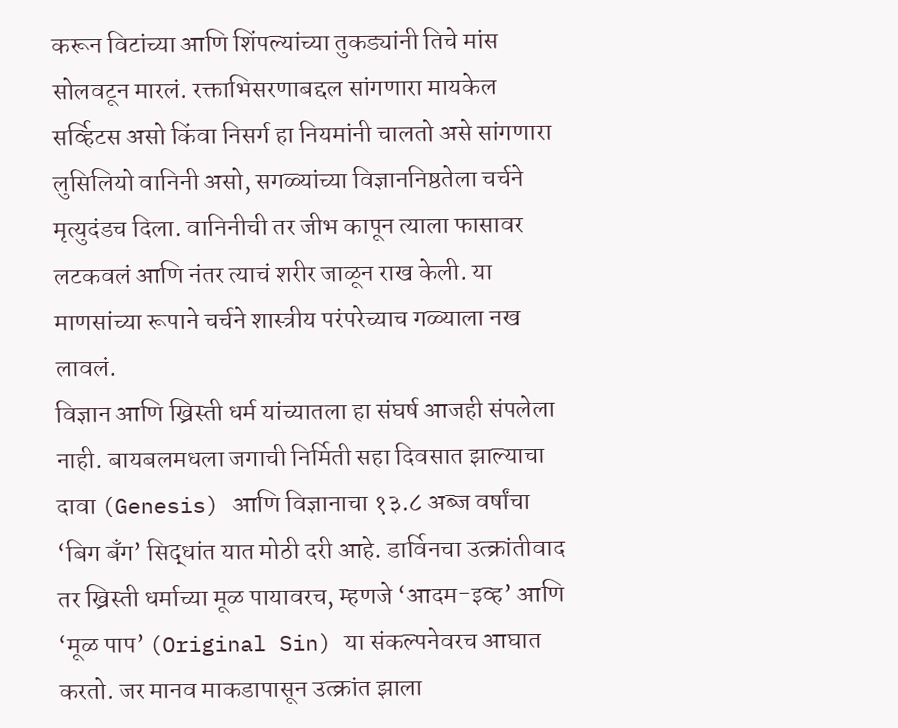करून विटांच्या आणि शिंपल्यांच्या तुकड्यांनी तिचे मांस सोलवटून मारलं. रक्ताभिसरणाबद्दल सांगणारा मायकेल सर्व्हिटस असो किंवा निसर्ग हा नियमांनी चालतो असे सांगणारा लुसिलियो वानिनी असो, सगळ्यांच्या विज्ञाननिष्ठतेला चर्चने मृत्युदंडच दिला. वानिनीची तर जीभ कापून त्याला फासावर लटकवलं आणि नंतर त्याचं शरीर जाळून राख केली. या माणसांच्या रूपाने चर्चने शास्त्रीय परंपरेच्याच गळ्याला नख लावलं.
विज्ञान आणि ख्रिस्ती धर्म यांच्यातला हा संघर्ष आजही संपलेला नाही. बायबलमधला जगाची निर्मिती सहा दिवसात झाल्याचा दावा (Genesis) आणि विज्ञानाचा १३.८ अब्ज वर्षांचा ‘बिग बॅंग’ सिद्धांत यात मोठी दरी आहे. डार्विनचा उत्क्रांतीवाद तर ख्रिस्ती धर्माच्या मूळ पायावरच, म्हणजे ‘आदम-इव्ह’ आणि ‘मूळ पाप’ (Original Sin) या संकल्पनेवरच आघात करतो. जर मानव माकडापासून उत्क्रांत झाला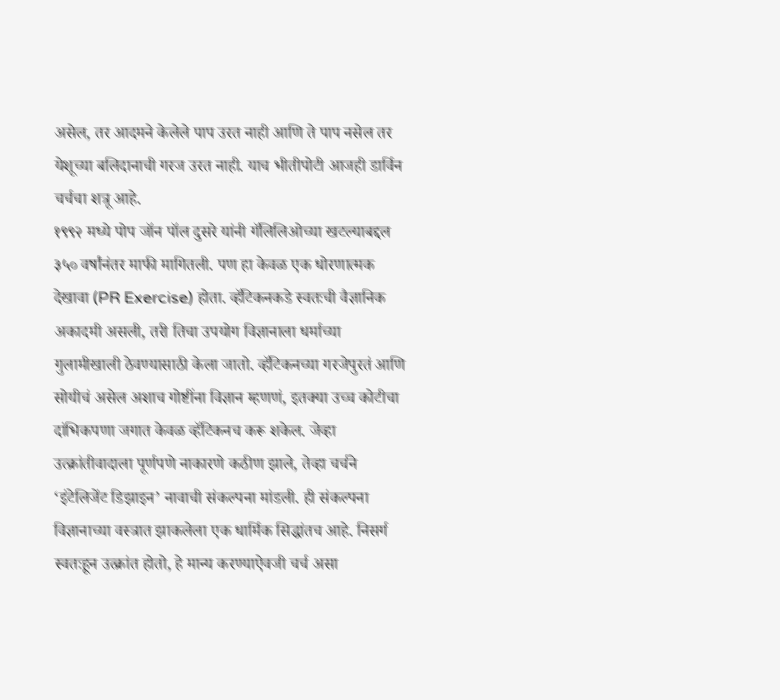असेल, तर आदमने केलेले पाप उरत नाही आणि ते पाप नसेल तर येशूच्या बलिदानाची गरज उरत नाही. याच भीतीपोटी आजही डार्विन चर्चचा शत्रू आहे.
१९९२ मध्ये पोप जॉन पॉल दुसरे यांनी गॅलिलिओच्या खटल्याबद्दल ३५० वर्षांनंतर माफी मागितली. पण हा केवळ एक धोरणात्मक देखावा (PR Exercise) होता. व्हॅटिकनकडे स्वतःची वैज्ञानिक अकादमी असली, तरी तिचा उपयोग विज्ञानाला धर्माच्या गुलामीखाली ठेवण्यासाठी केला जातो. व्हॅटिकनच्या गरजेपुरतं आणि सोयीचं असेल अशाच गोष्टींना विज्ञान म्हणणं, इतक्या उच्च कोटीचा दांभिकपणा जगात केवळ व्हॅटिकनच करू शकेल. जेव्हा उत्क्रांतीवादाला पूर्णपणे नाकारणे कठीण झाले, तेव्हा चर्चने ‘इंटेलिजेंट डिझाइन’ नावाची संकल्पना मांडली. ही संकल्पना विज्ञानाच्या वस्त्रात झाकलेला एक धार्मिक सिद्धांतच आहे. निसर्ग स्वतःहून उत्क्रांत होतो, हे मान्य करण्याऐवजी चर्च असा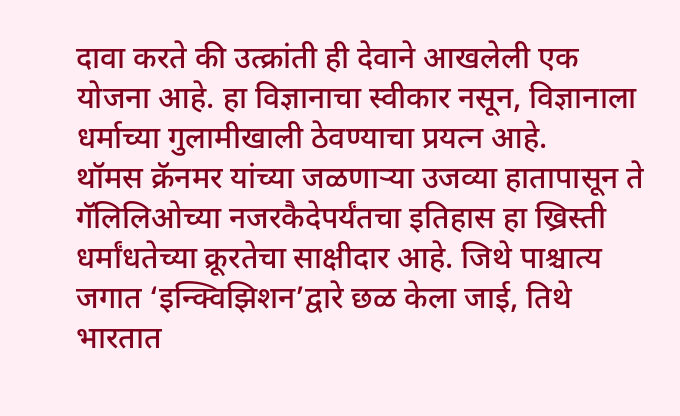दावा करते की उत्क्रांती ही देवाने आखलेली एक योजना आहे. हा विज्ञानाचा स्वीकार नसून, विज्ञानाला धर्माच्या गुलामीखाली ठेवण्याचा प्रयत्न आहे.
थॉमस क्रॅनमर यांच्या जळणाऱ्या उजव्या हातापासून ते गॅलिलिओच्या नजरकैदेपर्यंतचा इतिहास हा ख्रिस्ती धर्मांधतेच्या क्रूरतेचा साक्षीदार आहे. जिथे पाश्चात्य जगात ‘इन्क्विझिशन’द्वारे छळ केला जाई, तिथे भारतात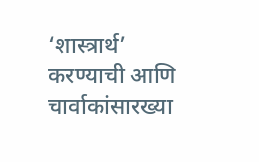‘शास्त्रार्थ’ करण्याची आणि चार्वाकांसारख्या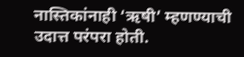नास्तिकांनाही ‘ऋषी’ म्हणण्याची उदात्त परंपरा होती.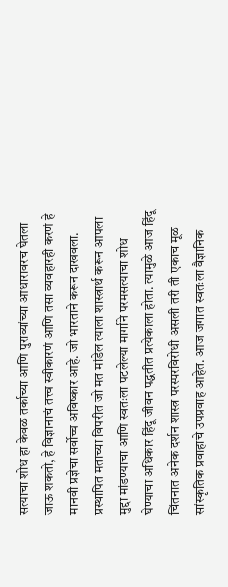सत्याचा शोध हा केवळ तर्काच्या आणि पुराव्यांच्या आधारावरच घेतला जाऊ शकतो, हे विज्ञानाचं तत्त्व स्वीकारणं आणि तसा व्यवहारही करणं हे मानवी प्रज्ञेचा सर्वोच्च अविष्कार आहे. जो भारताने करून दाखवला. प्रस्थापित मताच्या विपरीत जो मत मांडेल त्याला शास्त्रार्थ करून आपला मुद्दा मांडण्याचा आणि स्वतःला पटलेल्या मार्गाने परमसत्याचा शोध घेण्याचा अधिकार हिंदू जीवन पद्धतीत प्रत्येकाला होता. त्यामुळे आज हिंदू चिंतनात अनेक दर्शन शास्त्र परस्परविरोधी असली तरी ती एकाच मूळ सांस्कृतिक प्रवाहाचे उपप्रवाह आहेत. आज जगात स्वतःला वैज्ञानिक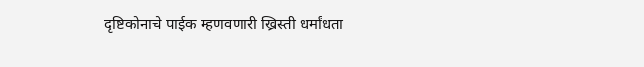दृष्टिकोनाचे पाईक म्हणवणारी ख्रिस्ती धर्मांधता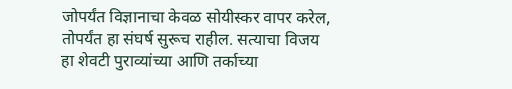जोपर्यंत विज्ञानाचा केवळ सोयीस्कर वापर करेल, तोपर्यंत हा संघर्ष सुरूच राहील. सत्याचा विजय हा शेवटी पुराव्यांच्या आणि तर्काच्या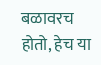बळावरच होतो, हेच या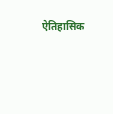ऐतिहासिक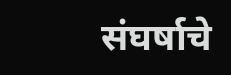संघर्षाचे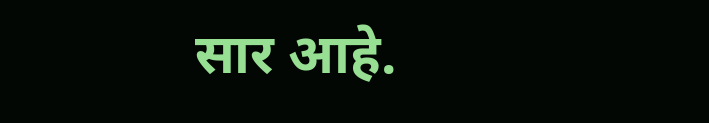सार आहे.